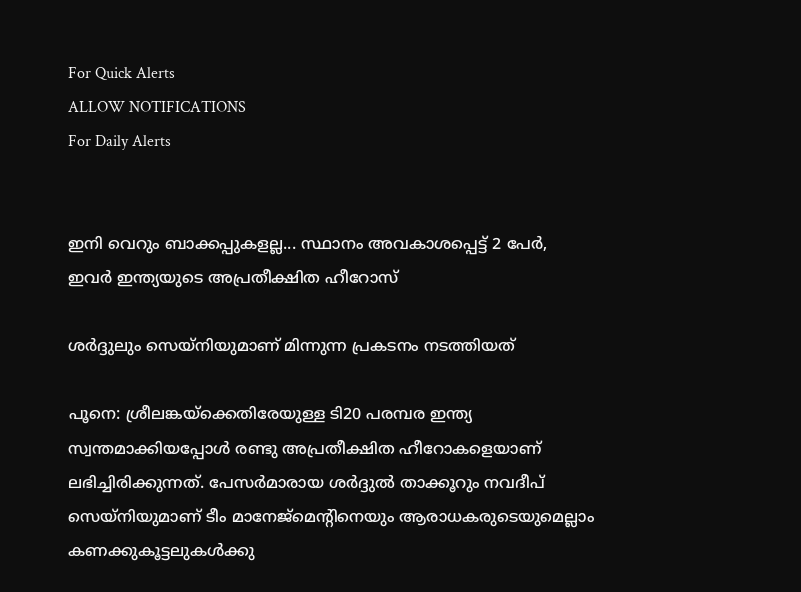For Quick Alerts
ALLOW NOTIFICATIONS
For Daily Alerts


ഇനി വെറും ബാക്കപ്പുകളല്ല... സ്ഥാനം അവകാശപ്പെട്ട് 2 പേര്‍, ഇവര്‍ ഇന്ത്യയുടെ അപ്രതീക്ഷിത ഹീറോസ്

ശര്‍ദ്ദുലും സെയ്‌നിയുമാണ് മിന്നുന്ന പ്രകടനം നടത്തിയത്

പൂനെ: ശ്രീലങ്കയ്‌ക്കെതിരേയുള്ള ടി20 പരമ്പര ഇന്ത്യ സ്വന്തമാക്കിയപ്പോള്‍ രണ്ടു അപ്രതീക്ഷിത ഹീറോകളെയാണ് ലഭിച്ചിരിക്കുന്നത്. പേസര്‍മാരായ ശര്‍ദ്ദുല്‍ താക്കൂറും നവദീപ് സെയ്‌നിയുമാണ് ടീം മാനേജ്‌മെന്റിനെയും ആരാധകരുടെയുമെല്ലാം കണക്കുകൂട്ടലുകള്‍ക്കു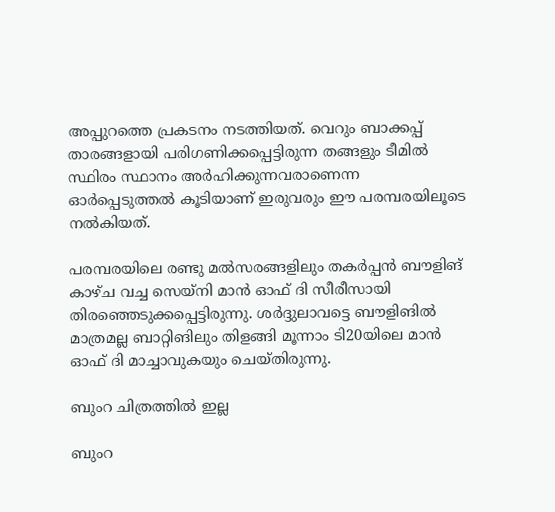അപ്പുറത്തെ പ്രകടനം നടത്തിയത്. വെറും ബാക്കപ്പ് താരങ്ങളായി പരിഗണിക്കപ്പെട്ടിരുന്ന തങ്ങളും ടീമില്‍ സ്ഥിരം സ്ഥാനം അര്‍ഹിക്കുന്നവരാണെന്ന ഓര്‍പ്പെടുത്തല്‍ കൂടിയാണ് ഇരുവരും ഈ പരമ്പരയിലൂടെ നല്‍കിയത്.

പരമ്പരയിലെ രണ്ടു മല്‍സരങ്ങളിലും തകര്‍പ്പന്‍ ബൗളിങ് കാഴ്ച വച്ച സെയ്‌നി മാന്‍ ഓഫ് ദി സീരീസായി തിരഞ്ഞെടുക്കപ്പെട്ടിരുന്നു. ശര്‍ദ്ദുലാവട്ടെ ബൗളിങില്‍ മാത്രമല്ല ബാറ്റിങിലും തിളങ്ങി മൂന്നാം ടി20യിലെ മാന്‍ ഓഫ് ദി മാച്ചാവുകയും ചെയ്തിരുന്നു.

ബുംറ ചിത്രത്തില്‍ ഇല്ല

ബുംറ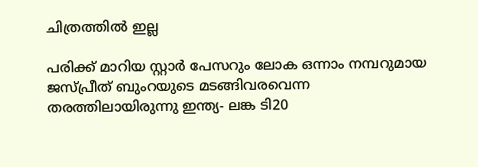ചിത്രത്തില്‍ ഇല്ല

പരിക്ക് മാറിയ സ്റ്റാര്‍ പേസറും ലോക ഒന്നാം നമ്പറുമായ ജസ്പ്രീത് ബുംറയുടെ മടങ്ങിവരവെന്ന തരത്തിലായിരുന്നു ഇന്ത്യ- ലങ്ക ടി20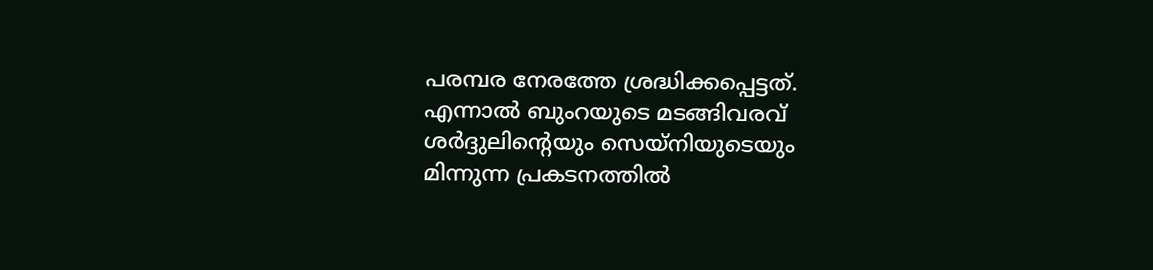പരമ്പര നേരത്തേ ശ്രദ്ധിക്കപ്പെട്ടത്. എന്നാല്‍ ബുംറയുടെ മടങ്ങിവരവ് ശര്‍ദ്ദുലിന്റെയും സെയ്‌നിയുടെയും മിന്നുന്ന പ്രകടനത്തില്‍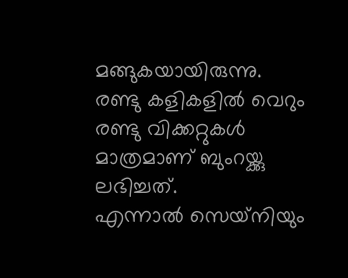മങ്ങുകയായിരുന്നു. രണ്ടു കളികളില്‍ വെറും രണ്ടു വിക്കറ്റുകള്‍ മാത്രമാണ് ബുംറയ്ക്കു ലഭിച്ചത്.
എന്നാല്‍ സെയ്‌നിയും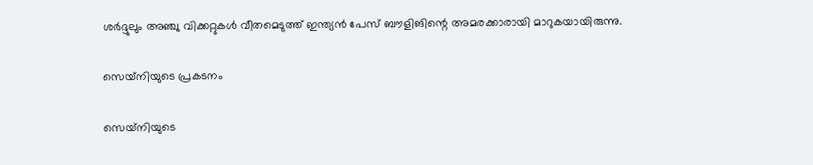ശര്‍ദ്ദുലും അഞ്ചു വിക്കറ്റുകള്‍ വീതമെടുത്ത് ഇന്ത്യന്‍ പേസ് ബൗളിങിന്റെ അമരക്കാരായി മാറുകയായിരുന്നു.

സെയ്‌നിയുടെ പ്രകടനം

സെയ്‌നിയുടെ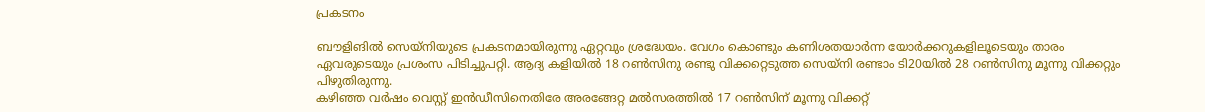പ്രകടനം

ബൗളിങില്‍ സെയ്‌നിയുടെ പ്രകടനമായിരുന്നു ഏറ്റവും ശ്രദ്ധേയം. വേഗം കൊണ്ടും കണിശതയാര്‍ന്ന യോര്‍ക്കറുകളിലൂടെയും താരം ഏവരുടെയും പ്രശംസ പിടിച്ചുപറ്റി. ആദ്യ കളിയില്‍ 18 റണ്‍സിനു രണ്ടു വിക്കറ്റെടുത്ത സെയ്‌നി രണ്ടാം ടി20യില്‍ 28 റണ്‍സിനു മൂന്നു വിക്കറ്റും പിഴുതിരുന്നു.
കഴിഞ്ഞ വര്‍ഷം വെസ്റ്റ് ഇന്‍ഡീസിനെതിരേ അരങ്ങേറ്റ മല്‍സരത്തില്‍ 17 റണ്‍സിന് മൂന്നു വിക്കറ്റ്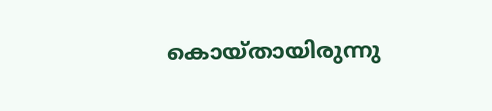കൊയ്തായിരുന്നു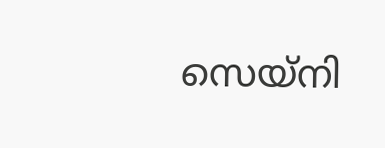സെയ്‌നി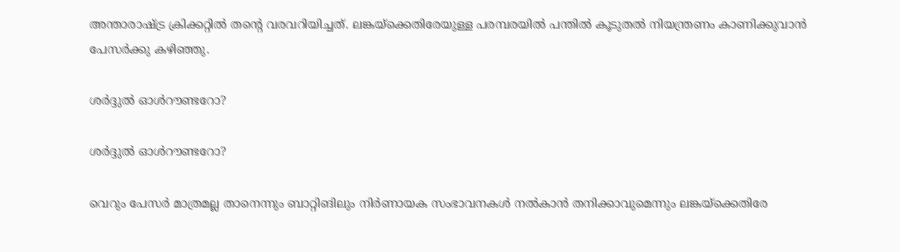അന്താരാഷ്ട്ര ക്രിക്കറ്റില്‍ തന്റെ വരവറിയിച്ചത്. ലങ്കയ്‌ക്കെതിരേയുള്ള പരമ്പരയില്‍ പന്തില്‍ കൂടുതല്‍ നിയന്ത്രണം കാണിക്കുവാന്‍
പേസര്‍ക്കു കഴിഞ്ഞു.

ശര്‍ദ്ദുല്‍ ഓള്‍റൗണ്ടറോ?

ശര്‍ദ്ദുല്‍ ഓള്‍റൗണ്ടറോ?

വെറും പേസര്‍ മാത്രമല്ല താനെന്നും ബാറ്റിങിലും നിര്‍ണായക സംഭാവനകള്‍ നല്‍കാന്‍ തനിക്കാവുമെന്നും ലങ്കയ്‌ക്കെതിരേ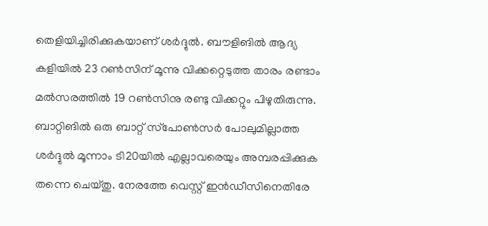തെളിയിച്ചിരിക്കുകയാണ് ശര്‍ദ്ദുല്‍. ബൗളിങില്‍ ആദ്യ കളിയില്‍ 23 റണ്‍സിന് മൂന്നു വിക്കറ്റെടുത്ത താരം രണ്ടാം മല്‍സരത്തില്‍ 19 റണ്‍സിനു രണ്ടു വിക്കറ്റും പിഴുതിരുന്നു.
ബാറ്റിങില്‍ ഒരു ബാറ്റ് സ്‌പോണ്‍സര്‍ പോലുമില്ലാത്ത ശര്‍ദ്ദുല്‍ മൂന്നാം ടി20യില്‍ എല്ലാവരെയും അമ്പരപ്പിക്കുക തന്നെ ചെയ്തു. നേരത്തേ വെസ്റ്റ് ഇന്‍ഡീസിനെതിരേ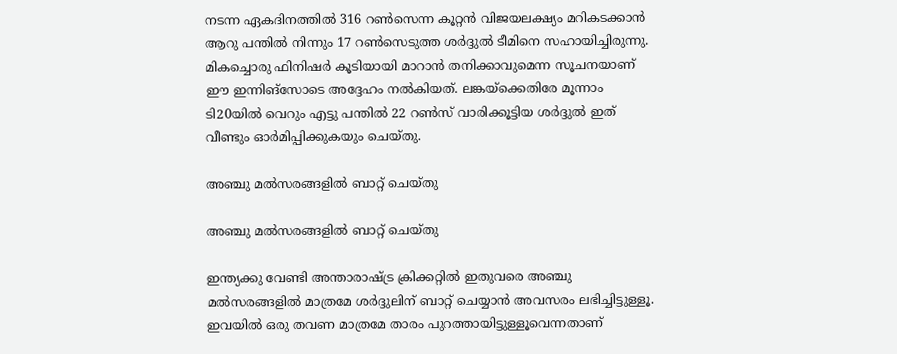നടന്ന ഏകദിനത്തില്‍ 316 റണ്‍സെന്ന കൂറ്റന്‍ വിജയലക്ഷ്യം മറികടക്കാന്‍ ആറു പന്തില്‍ നിന്നും 17 റണ്‍സെടുത്ത ശര്‍ദ്ദുല്‍ ടീമിനെ സഹായിച്ചിരുന്നു. മികച്ചൊരു ഫിനിഷര്‍ കൂടിയായി മാറാന്‍ തനിക്കാവുമെന്ന സൂചനയാണ് ഈ ഇന്നിങ്‌സോടെ അദ്ദേഹം നല്‍കിയത്. ലങ്കയ്‌ക്കെതിരേ മൂന്നാം ടി20യില്‍ വെറും എട്ടു പന്തില്‍ 22 റണ്‍സ് വാരിക്കൂട്ടിയ ശര്‍ദ്ദുല്‍ ഇത് വീണ്ടും ഓര്‍മിപ്പിക്കുകയും ചെയ്തു.

അഞ്ചു മല്‍സരങ്ങളില്‍ ബാറ്റ് ചെയ്തു

അഞ്ചു മല്‍സരങ്ങളില്‍ ബാറ്റ് ചെയ്തു

ഇന്ത്യക്കു വേണ്ടി അന്താരാഷ്ട്ര ക്രിക്കറ്റില്‍ ഇതുവരെ അഞ്ചു മല്‍സരങ്ങളില്‍ മാത്രമേ ശര്‍ദ്ദുലിന് ബാറ്റ് ചെയ്യാന്‍ അവസരം ലഭിച്ചിട്ടുള്ളൂ. ഇവയില്‍ ഒരു തവണ മാത്രമേ താരം പുറത്തായിട്ടുള്ളൂവെന്നതാണ്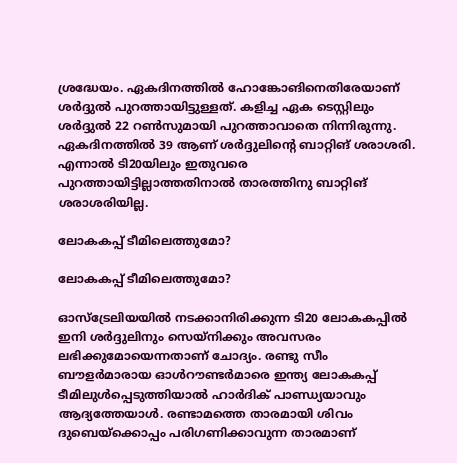ശ്രദ്ധേയം. ഏകദിനത്തില്‍ ഹോങ്കോങിനെതിരേയാണ് ശര്‍ദ്ദുല്‍ പുറത്തായിട്ടുള്ളത്. കളിച്ച ഏക ടെസ്റ്റിലും ശര്‍ദ്ദുല്‍ 22 റണ്‍സുമായി പുറത്താവാതെ നിന്നിരുന്നു.
ഏകദിനത്തില്‍ 39 ആണ് ശര്‍ദ്ദുലിന്റെ ബാറ്റിങ് ശരാശരി. എന്നാല്‍ ടി20യിലും ഇതുവരെ പുറത്തായിട്ടില്ലാത്തതിനാല്‍ താരത്തിനു ബാറ്റിങ് ശരാശരിയില്ല.

ലോകകപ്പ് ടീമിലെത്തുമോ?

ലോകകപ്പ് ടീമിലെത്തുമോ?

ഓസ്‌ട്രേലിയയില്‍ നടക്കാനിരിക്കുന്ന ടി20 ലോകകപ്പില്‍ ഇനി ശര്‍ദ്ദുലിനും സെയ്‌നിക്കും അവസരം ലഭിക്കുമോയെന്നതാണ് ചോദ്യം. രണ്ടു സീം ബൗളര്‍മാരായ ഓള്‍റൗണ്ടര്‍മാരെ ഇന്ത്യ ലോകകപ്പ് ടീമിലുള്‍പ്പെടുത്തിയാല്‍ ഹാര്‍ദിക് പാണ്ഡ്യയാവും ആദ്യത്തേയാള്‍. രണ്ടാമത്തെ താരമായി ശിവം ദുബെയ്‌ക്കൊപ്പം പരിഗണിക്കാവുന്ന താരമാണ്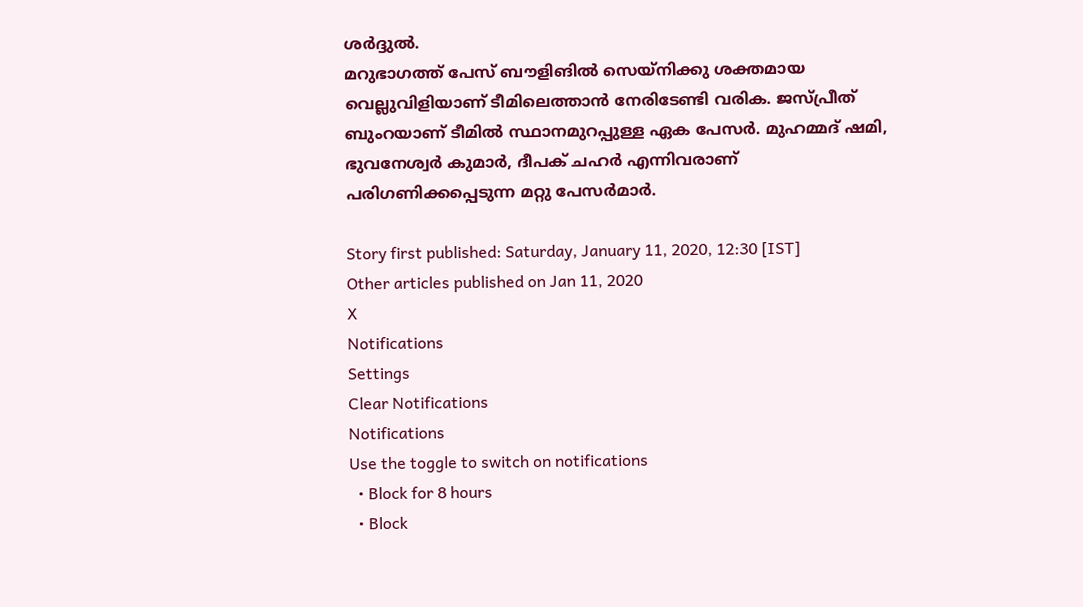ശര്‍ദ്ദുല്‍.
മറുഭാഗത്ത് പേസ് ബൗളിങില്‍ സെയ്‌നിക്കു ശക്തമായ വെല്ലുവിളിയാണ് ടീമിലെത്താന്‍ നേരിടേണ്ടി വരിക. ജസ്പ്രീത് ബുംറയാണ് ടീമില്‍ സ്ഥാനമുറപ്പുള്ള ഏക പേസര്‍. മുഹമ്മദ് ഷമി, ഭുവനേശ്വര്‍ കുമാര്‍, ദീപക് ചഹര്‍ എന്നിവരാണ് പരിഗണിക്കപ്പെടുന്ന മറ്റു പേസര്‍മാര്‍.

Story first published: Saturday, January 11, 2020, 12:30 [IST]
Other articles published on Jan 11, 2020
X
Notifications
Settings
Clear Notifications
Notifications
Use the toggle to switch on notifications
  • Block for 8 hours
  • Block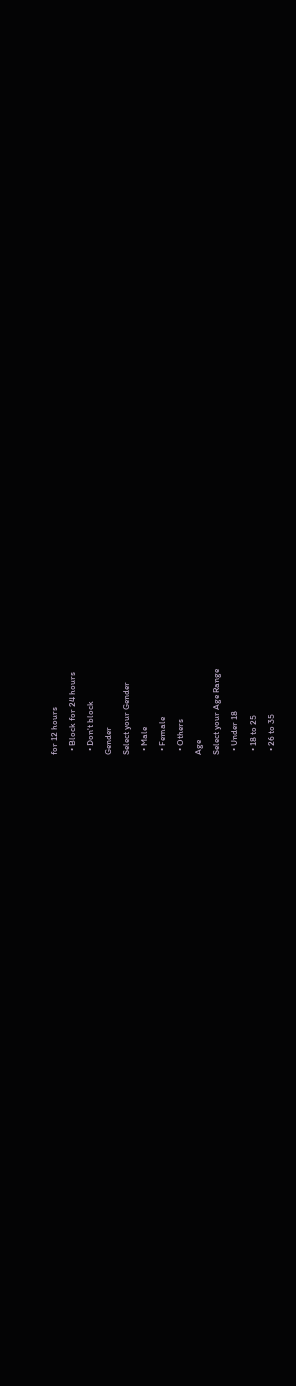for 12 hours
  • Block for 24 hours
  • Don't block
Gender
Select your Gender
  • Male
  • Female
  • Others
Age
Select your Age Range
  • Under 18
  • 18 to 25
  • 26 to 35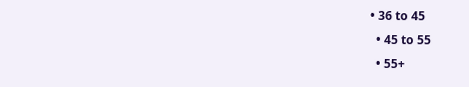• 36 to 45
  • 45 to 55
  • 55+